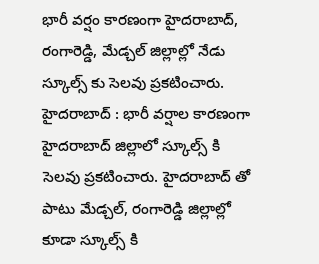భారీ వర్షం కారణంగా హైదరాబాద్, రంగారెడ్డి, మేడ్చల్ జిల్లాల్లో నేడు స్కూల్స్ కు సెలవు ప్రకటించారు.
హైదరాబాద్ : భారీ వర్షాల కారణంగా హైదరాబాద్ జిల్లాలో స్కూల్స్ కి సెలవు ప్రకటించారు. హైదరాబాద్ తో పాటు మేడ్చల్, రంగారెడ్డి జిల్లాల్లో కూడా స్కూల్స్ కి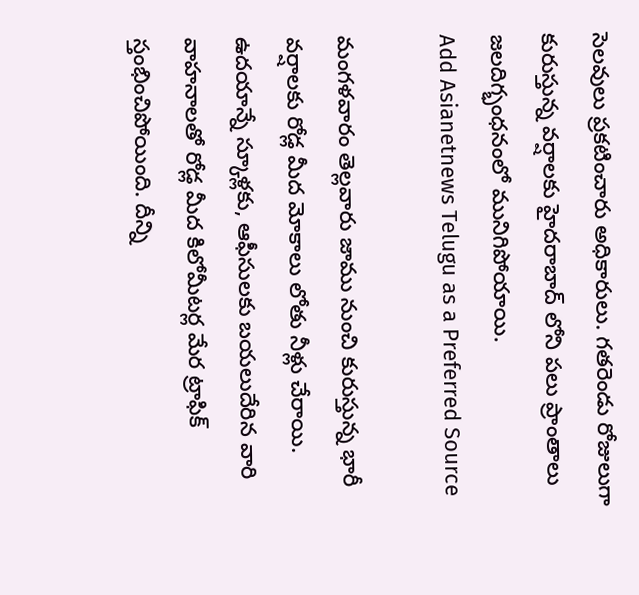సెలవులు ప్రకటించారు అధికారులు. గతరెండు రోజులుగా కురుస్తున్న వర్షాలకు హైదరాబాద్ లోని పలు ప్రాంతాలు జలదిగ్భంధనంలో మునిగిపోయాయి.
Add Asianetnews Telugu as a Preferred Source

మంగళవారం తెల్లవారు జాము నుంచి కురుస్తున్న భారీ వర్షాలకు రోడ్ల మీద మోకాలు లోతు నీళ్లు చేరాయి. ఉదయాన్నే స్కూళ్లకు, ఆఫీసులకు బయలుదేరిన వారి వాహనాలతో రోడ్ల మీద కిలోమీటర్ల మేర ట్రాఫిక్ స్తంభించిపోయింది. దీన్ని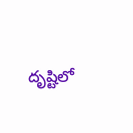దృష్టిలో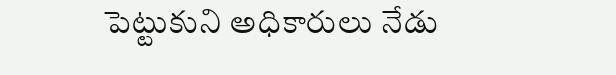పెట్టుకుని అధికారులు నేడు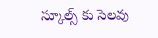స్కూల్స్ కు సెలవు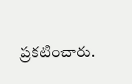ప్రకటించారు.